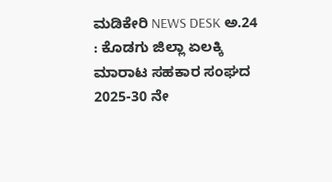ಮಡಿಕೇರಿ NEWS DESK ಅ.24 : ಕೊಡಗು ಜಿಲ್ಲಾ ಏಲಕ್ಕಿ ಮಾರಾಟ ಸಹಕಾರ ಸಂಘದ 2025-30 ನೇ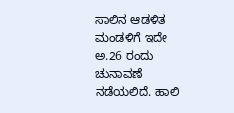ಸಾಲಿನ ಆಡಳಿತ ಮಂಡಳಿಗೆ ಇದೇ ಅ.26 ರಂದು ಚುನಾವಣೆ ನಡೆಯಲಿದೆ. ಹಾಲಿ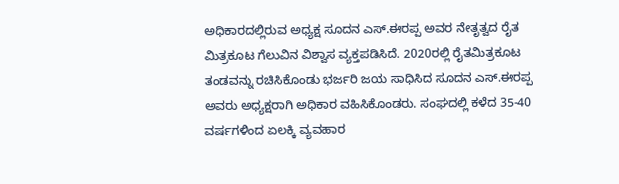ಅಧಿಕಾರದಲ್ಲಿರುವ ಅಧ್ಯಕ್ಷ ಸೂದನ ಎಸ್.ಈರಪ್ಪ ಅವರ ನೇತೃತ್ವದ ರೈತ ಮಿತ್ರಕೂಟ ಗೆಲುವಿನ ವಿಶ್ವಾಸ ವ್ಯಕ್ತಪಡಿಸಿದೆ. 2020ರಲ್ಲಿ ರೈತಮಿತ್ರಕೂಟ ತಂಡವನ್ನು ರಚಿಸಿಕೊಂಡು ಭರ್ಜರಿ ಜಯ ಸಾಧಿಸಿದ ಸೂದನ ಎಸ್.ಈರಪ್ಪ ಅವರು ಅಧ್ಯಕ್ಷರಾಗಿ ಅಧಿಕಾರ ವಹಿಸಿಕೊಂಡರು. ಸಂಘದಲ್ಲಿ ಕಳೆದ 35-40 ವರ್ಷಗಳಿಂದ ಏಲಕ್ಕಿ ವ್ಯವಹಾರ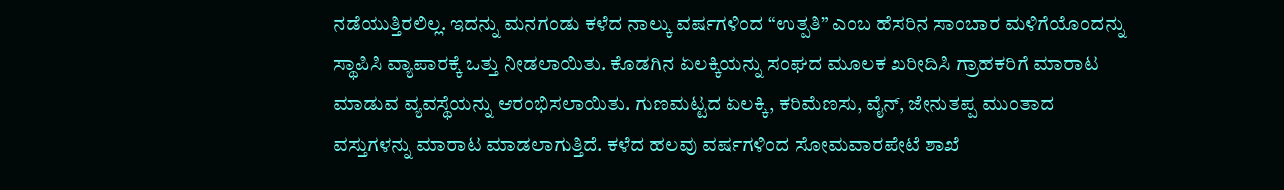ನಡೆಯುತ್ತಿರಲಿಲ್ಲ. ಇದನ್ನು ಮನಗಂಡು ಕಳೆದ ನಾಲ್ಕು ವರ್ಷಗಳಿಂದ “ಉತ್ಪತಿ” ಎಂಬ ಹೆಸರಿನ ಸಾಂಬಾರ ಮಳಿಗೆಯೊಂದನ್ನು ಸ್ಥಾಪಿಸಿ ವ್ಯಾಪಾರಕ್ಕೆ ಒತ್ತು ನೀಡಲಾಯಿತು. ಕೊಡಗಿನ ಏಲಕ್ಕಿಯನ್ನು ಸಂಘದ ಮೂಲಕ ಖರೀದಿಸಿ ಗ್ರಾಹಕರಿಗೆ ಮಾರಾಟ ಮಾಡುವ ವ್ಯವಸ್ಥೆಯನ್ನು ಆರಂಭಿಸಲಾಯಿತು. ಗುಣಮಟ್ಟದ ಏಲಕ್ಕಿ, ಕರಿಮೆಣಸು, ವೈನ್, ಜೇನುತಪ್ಪ ಮುಂತಾದ ವಸ್ತುಗಳನ್ನು ಮಾರಾಟ ಮಾಡಲಾಗುತ್ತಿದೆ. ಕಳೆದ ಹಲವು ವರ್ಷಗಳಿಂದ ಸೋಮವಾರಪೇಟೆ ಶಾಖೆ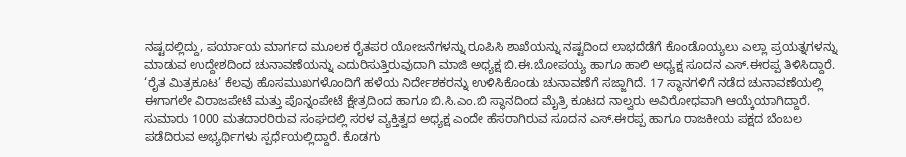ನಷ್ಟದಲ್ಲಿದ್ದು, ಪರ್ಯಾಯ ಮಾರ್ಗದ ಮೂಲಕ ರೈತಪರ ಯೋಜನೆಗಳನ್ನು ರೂಪಿಸಿ ಶಾಖೆಯನ್ನು ನಷ್ಟದಿಂದ ಲಾಭದೆಡೆಗೆ ಕೊಂಡೊಯ್ಯಲು ಎಲ್ಲಾ ಪ್ರಯತ್ನಗಳನ್ನು ಮಾಡುವ ಉದ್ದೇಶದಿಂದ ಚುನಾವಣೆಯನ್ನು ಎದುರಿಸುತ್ತಿರುವುದಾಗಿ ಮಾಜಿ ಅಧ್ಯಕ್ಷ ಬಿ.ಈ.ಬೋಪಯ್ಯ ಹಾಗೂ ಹಾಲಿ ಅಧ್ಯಕ್ಷ ಸೂದನ ಎಸ್.ಈರಪ್ಪ ತಿಳಿಸಿದ್ದಾರೆ. ‘ರೈತ ಮಿತ್ರಕೂಟ’ ಕೆಲವು ಹೊಸಮುಖಗಳೊಂದಿಗೆ ಹಳೆಯ ನಿರ್ದೇಶಕರನ್ನು ಉಳಿಸಿಕೊಂಡು ಚುನಾವಣೆಗೆ ಸಜ್ಜಾಗಿದೆ. 17 ಸ್ಥಾನಗಳಿಗೆ ನಡೆದ ಚುನಾವಣೆಯಲ್ಲಿ ಈಗಾಗಲೇ ವಿರಾಜಪೇಟೆ ಮತ್ತು ಪೊನ್ನಂಪೇಟೆ ಕ್ಷೇತ್ರದಿಂದ ಹಾಗೂ ಬಿ.ಸಿ.ಎಂ.ಬಿ ಸ್ಥಾನದಿಂದ ಮೈತ್ರಿ ಕೂಟದ ನಾಲ್ವರು ಅವಿರೋಧವಾಗಿ ಆಯ್ಕೆಯಾಗಿದ್ದಾರೆ. ಸುಮಾರು 1000 ಮತದಾರರಿರುವ ಸಂಘದಲ್ಲಿ ಸರಳ ವ್ಯಕ್ತಿತ್ವದ ಅಧ್ಯಕ್ಷ ಎಂದೇ ಹೆಸರಾಗಿರುವ ಸೂದನ ಎಸ್.ಈರಪ್ಪ ಹಾಗೂ ರಾಜಕೀಯ ಪಕ್ಷದ ಬೆಂಬಲ ಪಡೆದಿರುವ ಅಭ್ಯರ್ಥಿಗಳು ಸ್ಪರ್ಧೆಯಲ್ಲಿದ್ದಾರೆ. ಕೊಡಗು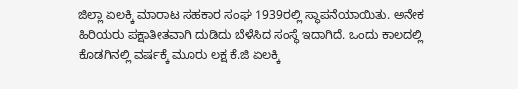ಜಿಲ್ಲಾ ಏಲಕ್ಕಿ ಮಾರಾಟ ಸಹಕಾರ ಸಂಘ 1939ರಲ್ಲಿ ಸ್ಥಾಪನೆಯಾಯಿತು. ಅನೇಕ ಹಿರಿಯರು ಪಕ್ಷಾತೀತವಾಗಿ ದುಡಿದು ಬೆಳೆಸಿದ ಸಂಸ್ಥೆ ಇದಾಗಿದೆ. ಒಂದು ಕಾಲದಲ್ಲಿ ಕೊಡಗಿನಲ್ಲಿ ವರ್ಷಕ್ಕೆ ಮೂರು ಲಕ್ಷ ಕೆ.ಜಿ ಏಲಕ್ಕಿ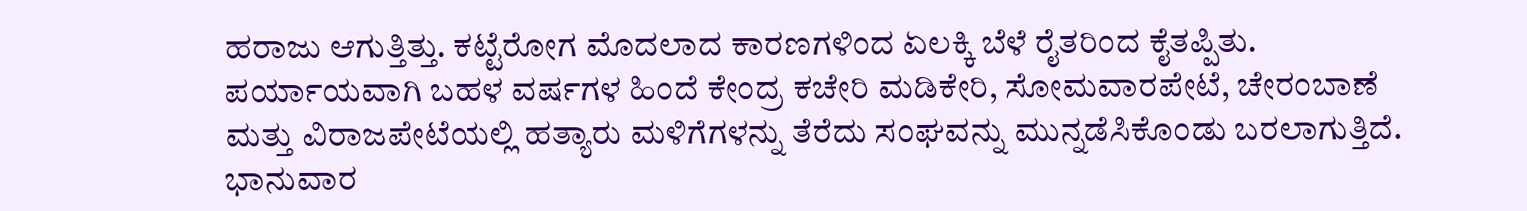ಹರಾಜು ಆಗುತ್ತಿತ್ತು. ಕಟ್ಟೆರೋಗ ಮೊದಲಾದ ಕಾರಣಗಳಿಂದ ಏಲಕ್ಕಿ ಬೆಳೆ ರೈತರಿಂದ ಕೈತಪ್ಪಿತು. ಪರ್ಯಾಯವಾಗಿ ಬಹಳ ವರ್ಷಗಳ ಹಿಂದೆ ಕೇಂದ್ರ ಕಚೇರಿ ಮಡಿಕೇರಿ, ಸೋಮವಾರಪೇಟೆ, ಚೇರಂಬಾಣೆ ಮತ್ತು ವಿರಾಜಪೇಟೆಯಲ್ಲಿ ಹತ್ಯಾರು ಮಳಿಗೆಗಳನ್ನು ತೆರೆದು ಸಂಘವನ್ನು ಮುನ್ನಡೆಸಿಕೊಂಡು ಬರಲಾಗುತ್ತಿದೆ.
ಭಾನುವಾರ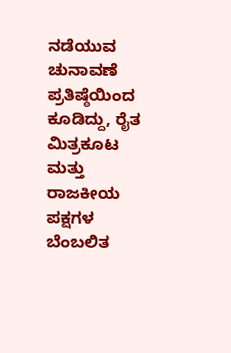ನಡೆಯುವ ಚುನಾವಣೆ ಪ್ರತಿಷ್ಠೆಯಿಂದ ಕೂಡಿದ್ದು, ರೈತ ಮಿತ್ರಕೂಟ ಮತ್ತು ರಾಜಕೀಯ ಪಕ್ಷಗಳ ಬೆಂಬಲಿತ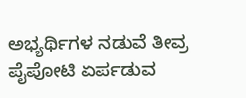ಅಭ್ಯರ್ಥಿಗಳ ನಡುವೆ ತೀವ್ರ ಪೈಪೋಟಿ ಏರ್ಪಡುವ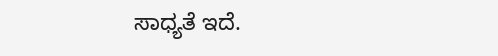ಸಾಧ್ಯತೆ ಇದೆ.